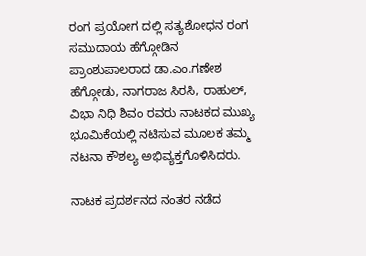ರಂಗ ಪ್ರಯೋಗ ದಲ್ಲಿ ಸತ್ಯಶೋಧನ ರಂಗ ಸಮುದಾಯ ಹೆಗ್ಗೋಡಿನ ಪ್ರಾಂಶುಪಾಲರಾದ ಡಾ.ಎಂ.ಗಣೇಶ ಹೆಗ್ಗೋಡು, ನಾಗರಾಜ ಸಿರಸಿ, ರಾಹುಲ್, ವಿಭಾ ನಿಧಿ ಶಿವಂ ರವರು ನಾಟಕದ ಮುಖ್ಯ ಭೂಮಿಕೆಯಲ್ಲಿ ನಟಿಸುವ ಮೂಲಕ ತಮ್ಮ ನಟನಾ ಕೌಶಲ್ಯ ಅಭಿವ್ಯಕ್ತಗೊಳಿಸಿದರು.

ನಾಟಕ ಪ್ರದರ್ಶನದ ನಂತರ ನಡೆದ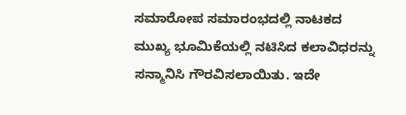ಸಮಾರೋಪ ಸಮಾರಂಭದಲ್ಲಿ ನಾಟಕದ ಮುಖ್ಯ ಭೂಮಿಕೆಯಲ್ಲಿ ನಟಿಸಿದ ಕಲಾವಿಧರನ್ನು ಸನ್ಮಾನಿಸಿ ಗೌರವಿಸಲಾಯಿತು. ಇದೇ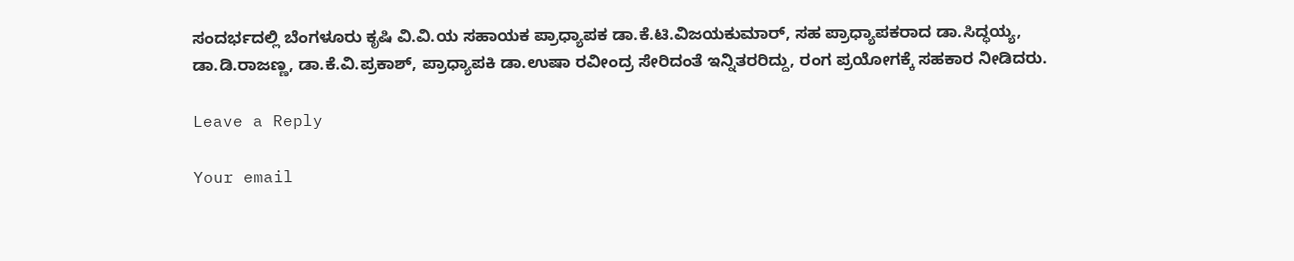ಸಂದರ್ಭದಲ್ಲಿ ಬೆಂಗಳೂರು ಕೃಷಿ ವಿ.ವಿ.ಯ ಸಹಾಯಕ ಪ್ರಾಧ್ಯಾಪಕ ಡಾ.ಕೆ.ಟಿ.ವಿಜಯಕುಮಾರ್, ಸಹ ಪ್ರಾಧ್ಯಾಪಕರಾದ ಡಾ.ಸಿದ್ಧಯ್ಯ, ಡಾ.ಡಿ.ರಾಜಣ್ಣ, ಡಾ.ಕೆ.ವಿ.ಪ್ರಕಾಶ್, ಪ್ರಾಧ್ಯಾಪಕಿ ಡಾ.ಉಷಾ ರವೀಂದ್ರ ಸೇರಿದಂತೆ ಇನ್ನಿತರರಿದ್ದು, ರಂಗ ಪ್ರಯೋಗಕ್ಕೆ ಸಹಕಾರ ನೀಡಿದರು.

Leave a Reply

Your email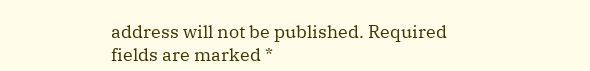address will not be published. Required fields are marked *